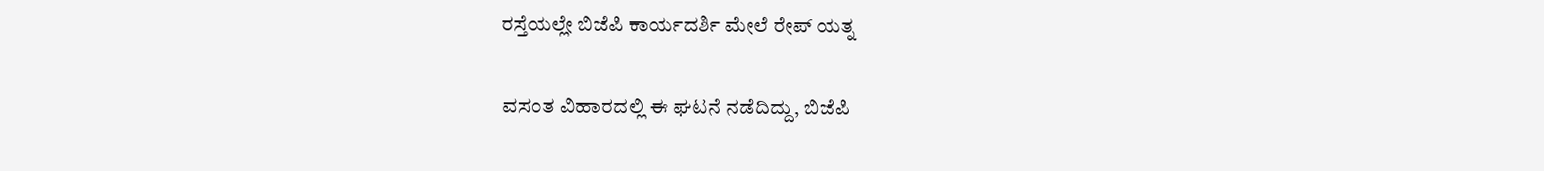ರಸ್ತೆಯಲ್ಲೇ ಬಿಜೆಪಿ ಕಾರ್ಯದರ್ಶಿ ಮೇಲೆ ರೇಪ್ ಯತ್ನ

ವಸಂತ ವಿಹಾರದಲ್ಲಿ ಈ ಘಟನೆ ನಡೆದಿದ್ದು, ಬಿಜೆಪಿ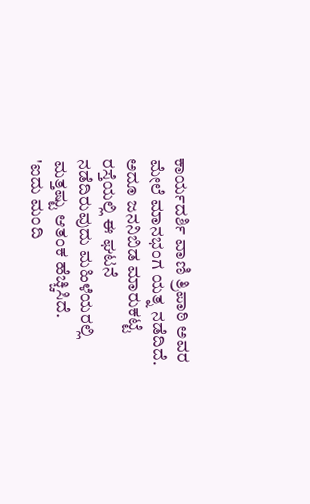ಕಾರ್ಯದರ್ಶಿ ವಾಣಿ ತ್ರಿಪಾಠಿ ಅವರ ಮೇಲೆ ಮಾನಭಂಗ ಯತ್ನ ನಡೆದಿದೆ. ಅದೂ ಜನನಿಬಿಡ ಮಾರುಕಟ್ಟೆ ರಸ್ತೆಯಲ್ಲಿ ಈ ಘಟನೆ ನಡೆದಿರುವುದು ಮಹಿಳೆಯರಲ್ಲಿ ಮತ್ತಷ್ಟು ಆತಂಕ ಹೆಚ್ಚಿಸಿದೆ.
'ಐದು ಮಂದಿ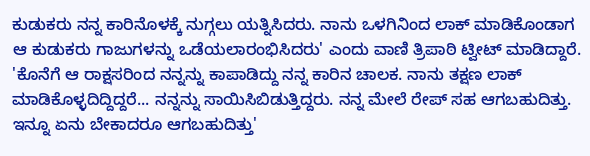ಕುಡುಕರು ನನ್ನ ಕಾರಿನೊಳಕ್ಕೆ ನುಗ್ಗಲು ಯತ್ನಿಸಿದರು. ನಾನು ಒಳಗಿನಿಂದ ಲಾಕ್ ಮಾಡಿಕೊಂಡಾಗ ಆ ಕುಡುಕರು ಗಾಜುಗಳನ್ನು ಒಡೆಯಲಾರಂಭಿಸಿದರು' ಎಂದು ವಾಣಿ ತ್ರಿಪಾಠಿ ಟ್ವೀಟ್ ಮಾಡಿದ್ದಾರೆ.
'ಕೊನೆಗೆ ಆ ರಾಕ್ಷಸರಿಂದ ನನ್ನನ್ನು ಕಾಪಾಡಿದ್ದು ನನ್ನ ಕಾರಿನ ಚಾಲಕ. ನಾನು ತಕ್ಷಣ ಲಾಕ್ ಮಾಡಿಕೊಳ್ಳದಿದ್ದಿದ್ದರೆ... ನನ್ನನ್ನು ಸಾಯಿಸಿಬಿಡುತ್ತಿದ್ದರು. ನನ್ನ ಮೇಲೆ ರೇಪ್ ಸಹ ಆಗಬಹುದಿತ್ತು. ಇನ್ನೂ ಏನು ಬೇಕಾದರೂ ಆಗಬಹುದಿತ್ತು'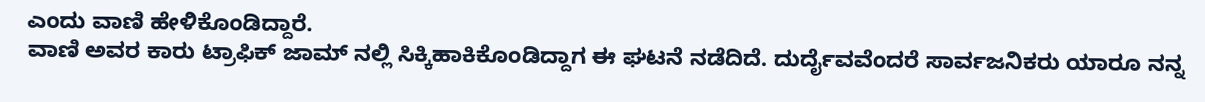ಎಂದು ವಾಣಿ ಹೇಳಿಕೊಂಡಿದ್ದಾರೆ.
ವಾಣಿ ಅವರ ಕಾರು ಟ್ರಾಫಿಕ್ ಜಾಮ್ ನಲ್ಲಿ ಸಿಕ್ಕಿಹಾಕಿಕೊಂಡಿದ್ದಾಗ ಈ ಘಟನೆ ನಡೆದಿದೆ. ದುರ್ದೈವವೆಂದರೆ ಸಾರ್ವಜನಿಕರು ಯಾರೂ ನನ್ನ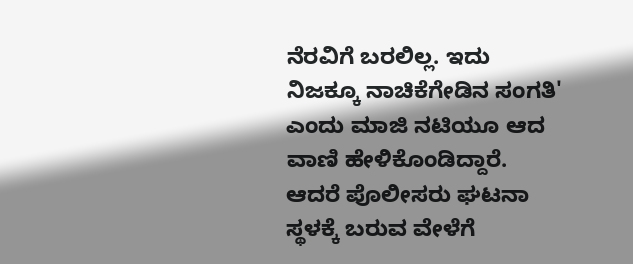ನೆರವಿಗೆ ಬರಲಿಲ್ಲ. ಇದು ನಿಜಕ್ಕೂ ನಾಚಿಕೆಗೇಡಿನ ಸಂಗತಿ' ಎಂದು ಮಾಜಿ ನಟಿಯೂ ಆದ ವಾಣಿ ಹೇಳಿಕೊಂಡಿದ್ದಾರೆ.
ಆದರೆ ಪೊಲೀಸರು ಘಟನಾ ಸ್ಥಳಕ್ಕೆ ಬರುವ ವೇಳೆಗೆ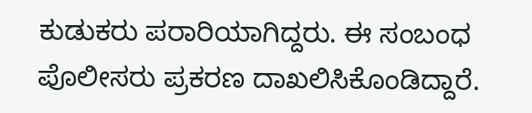ಕುಡುಕರು ಪರಾರಿಯಾಗಿದ್ದರು. ಈ ಸಂಬಂಧ ಪೊಲೀಸರು ಪ್ರಕರಣ ದಾಖಲಿಸಿಕೊಂಡಿದ್ದಾರೆ.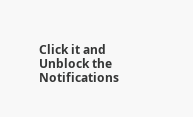Click it and Unblock the Notifications